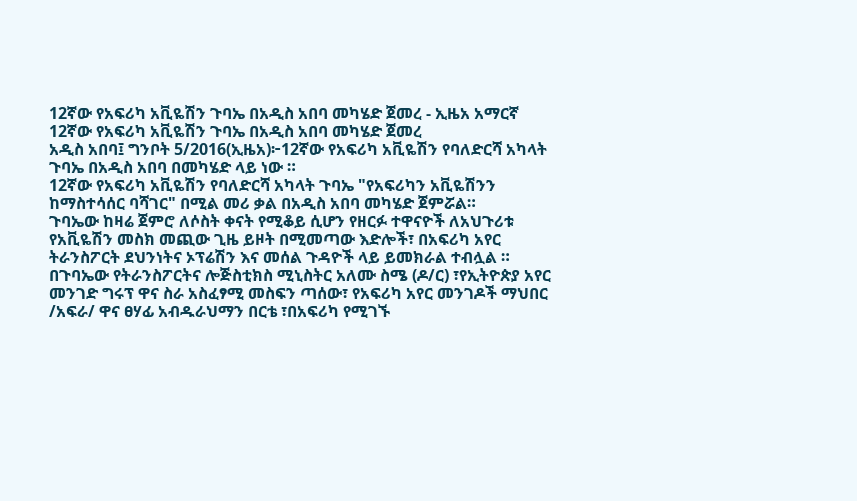12ኛው የአፍሪካ አቪዬሽን ጉባኤ በአዲስ አበባ መካሄድ ጀመረ - ኢዜአ አማርኛ
12ኛው የአፍሪካ አቪዬሽን ጉባኤ በአዲስ አበባ መካሄድ ጀመረ
አዲስ አበባ፤ ግንቦት 5/2016(ኢዜአ)፦12ኛው የአፍሪካ አቪዬሽን የባለድርሻ አካላት ጉባኤ በአዲስ አበባ በመካሄድ ላይ ነው ።
12ኛው የአፍሪካ አቪዬሽን የባለድርሻ አካላት ጉባኤ "የአፍሪካን አቪዬሽንን ከማስተሳሰር ባሻገር" በሚል መሪ ቃል በአዲስ አበባ መካሄድ ጀምሯል።
ጉባኤው ከዛሬ ጀምሮ ለሶስት ቀናት የሚቆይ ሲሆን የዘርፉ ተዋናዮች ለአህጉሪቱ የአቪዬሽን መስክ መጪው ጊዜ ይዞት በሚመጣው እድሎች፣ በአፍሪካ አየር ትራንስፖርት ደህንነትና ኦፕሬሽን እና መሰል ጉዳዮች ላይ ይመክራል ተብሏል ።
በጉባኤው የትራንስፖርትና ሎጅስቲክስ ሚኒስትር አለሙ ስሜ (ዶ/ር) ፣የኢትዮጵያ አየር መንገድ ግሩፕ ዋና ስራ አስፈፃሚ መስፍን ጣሰው፣ የአፍሪካ አየር መንገዶች ማህበር /አፍራ/ ዋና ፀሃፊ አብዱራህማን በርቴ ፣በአፍሪካ የሚገኙ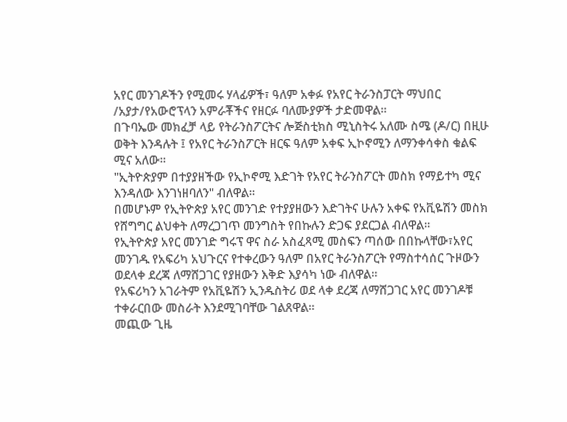አየር መንገዶችን የሚመሩ ሃላፊዎች፣ ዓለም አቀፉ የአየር ትራንስፓርት ማህበር /አያታ/የአውሮፕላን አምራቾችና የዘርፉ ባለሙያዎች ታድመዋል።
በጉባኤው መክፈቻ ላይ የትራንስፖርትና ሎጅስቲክስ ሚኒስትሩ አለሙ ስሜ (ዶ/ር) በዚሁ ወቅት እንዳሉት ፤ የአየር ትራንስፖርት ዘርፍ ዓለም አቀፍ ኢኮኖሚን ለማንቀሳቀስ ቁልፍ ሚና አለው።
"ኢትዮጵያም በተያያዘችው የኢኮኖሚ እድገት የአየር ትራንስፖርት መስክ የማይተካ ሚና እንዳለው እንገነዘባለን" ብለዋል።
በመሆኑም የኢትዮጵያ አየር መንገድ የተያያዘውን እድገትና ሁሉን አቀፍ የአቪዬሽን መስክ የሸግግር ልህቀት ለማረጋገጥ መንግስት የበኩሉን ድጋፍ ያደርጋል ብለዋል።
የኢትዮጵያ አየር መንገድ ግሩፕ ዋና ስራ አስፈጻሚ መስፍን ጣሰው በበኩላቸው፣አየር መንገዱ የአፍሪካ አህጉርና የተቀረውን ዓለም በአየር ትራንስፖርት የማስተሳሰር ጉዞውን ወደላቀ ደረጃ ለማሸጋገር የያዘውን እቅድ እያሳካ ነው ብለዋል።
የአፍሪካን አገራትም የአቪዬሽን ኢንዱስትሪ ወደ ላቀ ደረጃ ለማሸጋገር አየር መንገዶቹ ተቀራርበው መስራት እንደሚገባቸው ገልጸዋል።
መጪው ጊዜ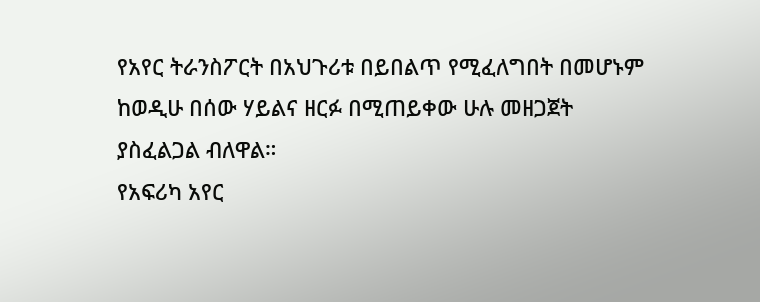የአየር ትራንስፖርት በአህጉሪቱ በይበልጥ የሚፈለግበት በመሆኑም ከወዲሁ በሰው ሃይልና ዘርፉ በሚጠይቀው ሁሉ መዘጋጀት ያስፈልጋል ብለዋል።
የአፍሪካ አየር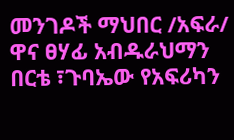መንገዶች ማህበር /አፍራ/ ዋና ፀሃፊ አብዱራህማን በርቴ ፣ጉባኤው የአፍሪካን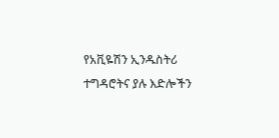የአቪዬሽን ኢንዱስትሪ ተግዳሮትና ያሉ እድሎችን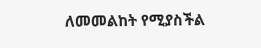ለመመልከት የሚያስችል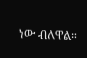ነው ብለዋል።